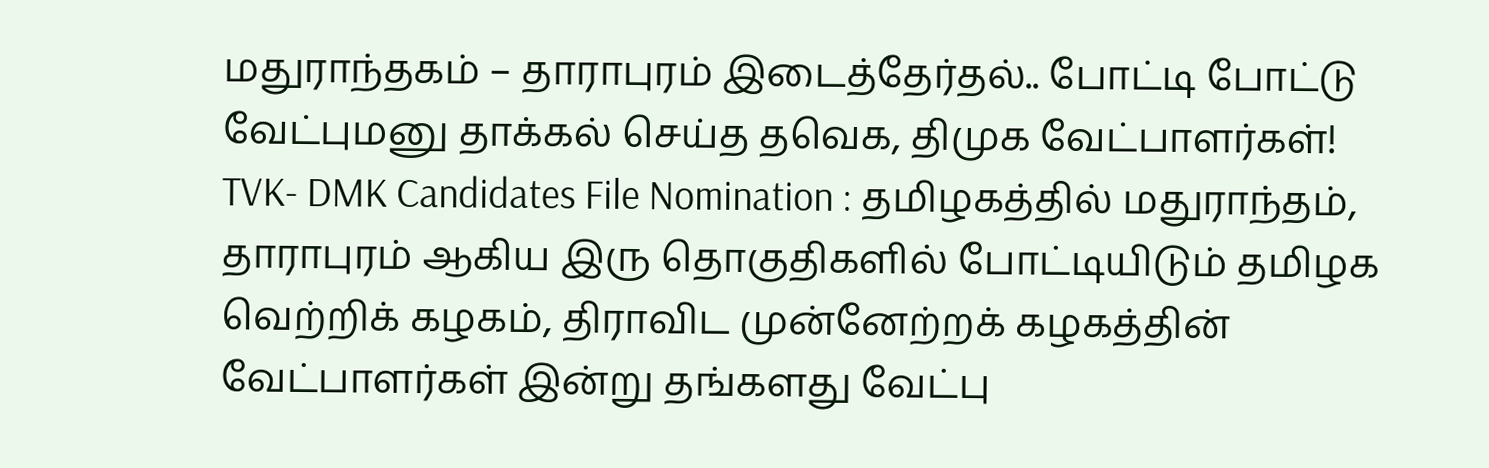மதுராந்தகம் – தாராபுரம் இடைத்தேர்தல்.. போட்டி போட்டு வேட்புமனு தாக்கல் செய்த தவெக, திமுக வேட்பாளர்கள்!
TVK- DMK Candidates File Nomination : தமிழகத்தில் மதுராந்தம், தாராபுரம் ஆகிய இரு தொகுதிகளில் போட்டியிடும் தமிழக வெற்றிக் கழகம், திராவிட முன்னேற்றக் கழகத்தின் வேட்பாளர்கள் இன்று தங்களது வேட்பு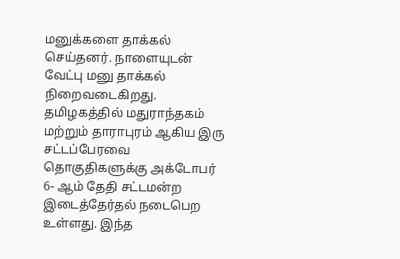மனுக்களை தாக்கல் செய்தனர். நாளையுடன் வேட்பு மனு தாக்கல் நிறைவடைகிறது.
தமிழகத்தில் மதுராந்தகம் மற்றும் தாராபுரம் ஆகிய இரு சட்டப்பேரவை தொகுதிகளுக்கு அக்டோபர் 6- ஆம் தேதி சட்டமன்ற இடைத்தேர்தல் நடைபெற உள்ளது. இந்த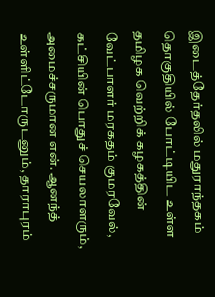இடைத்தேர்தலில் மதுராந்தகம் தொகுதியில் போட்டியிட உள்ள தமிழக வெற்றிக் கழகத்தின் வேட்பாளர் மரகதம் குமரவேல், கட்சியின் பொதுச் செயலாளரும், அமைச்சருமான என். ஆனந்த் உள்ளிட்டோருடனும், தாராபுரம்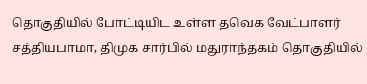தொகுதியில் போட்டியிட உள்ள தவெக வேட்பாளர் சத்தியபாமா, திமுக சார்பில் மதுராந்தகம் தொகுதியில்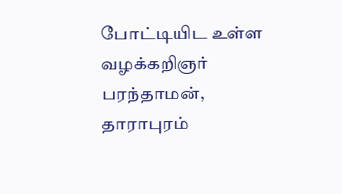போட்டியிட உள்ள வழக்கறிஞர் பரந்தாமன், தாராபுரம்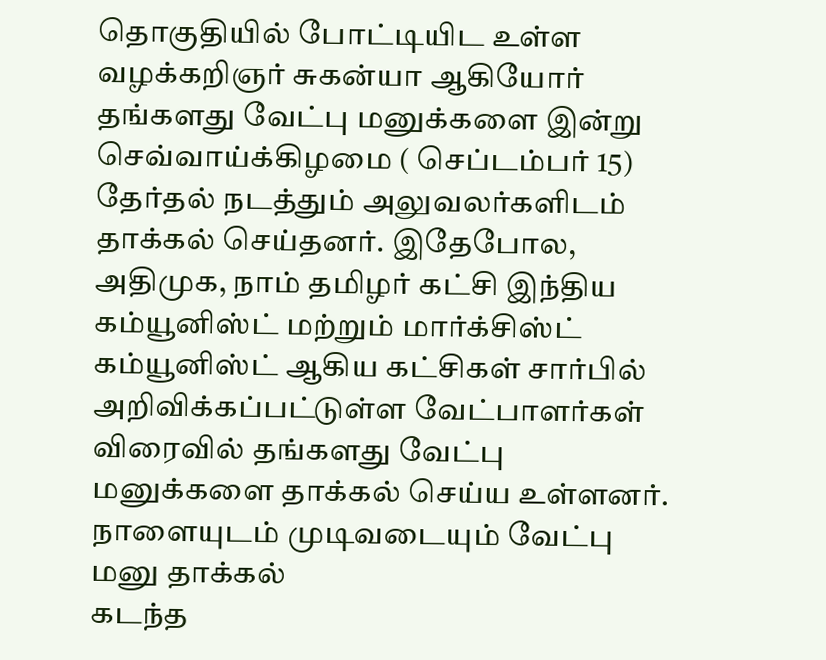தொகுதியில் போட்டியிட உள்ள வழக்கறிஞர் சுகன்யா ஆகியோர் தங்களது வேட்பு மனுக்களை இன்று செவ்வாய்க்கிழமை ( செப்டம்பர் 15) தேர்தல் நடத்தும் அலுவலர்களிடம் தாக்கல் செய்தனர். இதேபோல, அதிமுக, நாம் தமிழர் கட்சி இந்திய கம்யூனிஸ்ட் மற்றும் மார்க்சிஸ்ட் கம்யூனிஸ்ட் ஆகிய கட்சிகள் சார்பில் அறிவிக்கப்பட்டுள்ள வேட்பாளர்கள் விரைவில் தங்களது வேட்பு மனுக்களை தாக்கல் செய்ய உள்ளனர்.
நாளையுடம் முடிவடையும் வேட்பு மனு தாக்கல்
கடந்த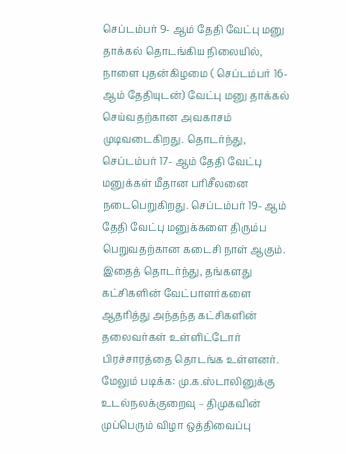செப்டம்பர் 9- ஆம் தேதி வேட்பு மனு தாக்கல் தொடங்கிய நிலையில், நாளை புதன்கிழமை ( செப்டம்பர் 16- ஆம் தேதியுடன்) வேட்பு மனு தாக்கல் செய்வதற்கான அவகாசம் முடிவடைகிறது. தொடர்ந்து, செப்டம்பர் 17- ஆம் தேதி வேட்பு மனுக்கள் மீதான பரிசீலனை நடைபெறுகிறது. செப்டம்பர் 19- ஆம் தேதி வேட்பு மனுக்களை திரும்ப பெறுவதற்கான கடைசி நாள் ஆகும். இதைத் தொடர்ந்து, தங்களது கட்சிகளின் வேட்பாளர்களை ஆதரித்து அந்தந்த கட்சிகளின் தலைவர்கள் உள்ளிட்டோர் பிரச்சாரத்தை தொடங்க உள்ளனர்.
மேலும் படிக்க: மு.க.ஸ்டாலினுக்கு உடல்நலக்குறைவு – திமுகவின் முப்பெரும் விழா ஒத்திவைப்பு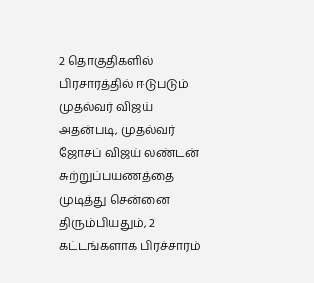2 தொகுதிகளில் பிரசாரத்தில் ஈடுபடும் முதல்வர் விஜய்
அதன்படி, முதல்வர் ஜோசப் விஜய் லண்டன் சுற்றுப்பயணத்தை முடித்து சென்னை திரும்பியதும், 2 கட்டங்களாக பிரச்சாரம்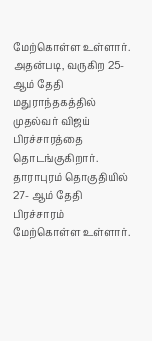மேற்கொள்ள உள்ளார். அதன்படி, வருகிற 25- ஆம் தேதி மதுராந்தகத்தில் முதல்வர் விஜய் பிரச்சாரத்தை தொடங்குகிறார். தாராபுரம் தொகுதியில் 27- ஆம் தேதி பிரச்சாரம் மேற்கொள்ள உள்ளார்.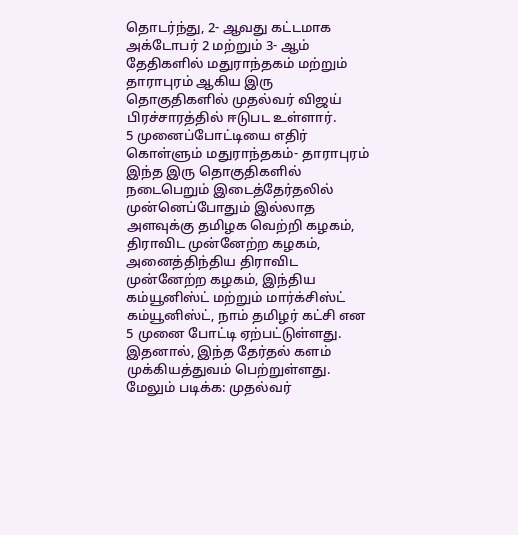தொடர்ந்து, 2- ஆவது கட்டமாக அக்டோபர் 2 மற்றும் 3- ஆம் தேதிகளில் மதுராந்தகம் மற்றும் தாராபுரம் ஆகிய இரு தொகுதிகளில் முதல்வர் விஜய் பிரச்சாரத்தில் ஈடுபட உள்ளார்.
5 முனைப்போட்டியை எதிர் கொள்ளும் மதுராந்தகம்- தாராபுரம்
இந்த இரு தொகுதிகளில் நடைபெறும் இடைத்தேர்தலில் முன்னெப்போதும் இல்லாத அளவுக்கு தமிழக வெற்றி கழகம், திராவிட முன்னேற்ற கழகம், அனைத்திந்திய திராவிட முன்னேற்ற கழகம், இந்திய கம்யூனிஸ்ட் மற்றும் மார்க்சிஸ்ட் கம்யூனிஸ்ட், நாம் தமிழர் கட்சி என 5 முனை போட்டி ஏற்பட்டுள்ளது. இதனால், இந்த தேர்தல் களம் முக்கியத்துவம் பெற்றுள்ளது.
மேலும் படிக்க: முதல்வர்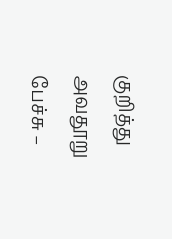குறித்து அவதூறு பேச்சு –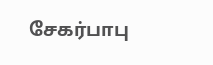சேகர்பாபு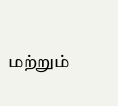மற்றும்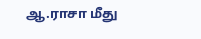ஆ.ராசா மீது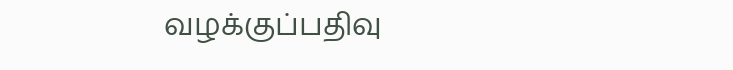வழக்குப்பதிவு